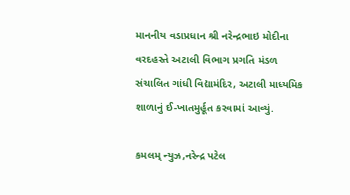માનનીય વડાપ્રધાન શ્રી નરેન્દ્રભાઇ મોદીના વરદહસ્તે અટાલી વિભાગ પ્રગતિ મંડળ સંચાલિત ગાંધી વિદ્યામંદિર, અટાલી માધ્યમિક શાળાનું ઈ-ખાતમુર્હૂત કરવામાં આવ્યું.

કમલમ્ ન્યુઝ,નરેન્દ્ર પટેલ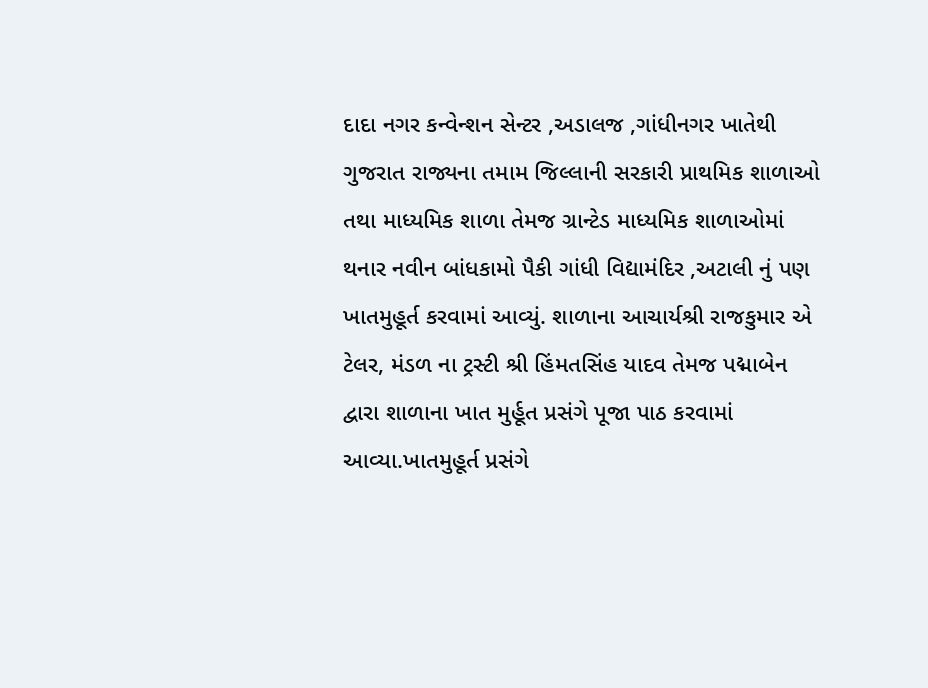દાદા નગર કન્વેન્શન સેન્ટર ,અડાલજ ,ગાંધીનગર ખાતેથી ગુજરાત રાજ્યના તમામ જિલ્લાની સરકારી પ્રાથમિક શાળાઓ તથા માધ્યમિક શાળા તેમજ ગ્રાન્ટેડ માધ્યમિક શાળાઓમાં થનાર નવીન બાંધકામો પૈકી ગાંધી વિદ્યામંદિર ,અટાલી નું પણ ખાતમુહૂર્ત કરવામાં આવ્યું. શાળાના આચાર્યશ્રી રાજકુમાર એ ટેલર, મંડળ ના ટ્રસ્ટી શ્રી હિંમતસિંહ યાદવ તેમજ પદ્માબેન દ્વારા શાળાના ખાત મુર્હૂત પ્રસંગે પૂજા પાઠ કરવામાં આવ્યા.ખાતમુહૂર્ત પ્રસંગે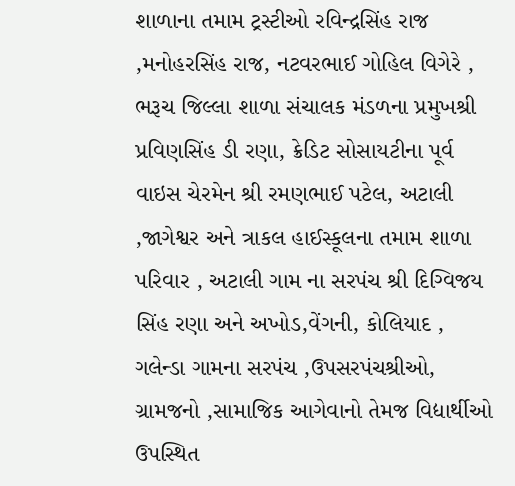શાળાના તમામ ટ્રસ્ટીઓ રવિન્દ્રસિંહ રાજ ,મનોહરસિંહ રાજ, નટવરભાઈ ગોહિલ વિગેરે , ભરૂચ જિલ્લા શાળા સંચાલક મંડળના પ્રમુખશ્રી પ્રવિણસિંહ ડી રણા, ક્રેડિટ સોસાયટીના પૂર્વ વાઇસ ચેરમેન શ્રી રમણભાઈ પટેલ, અટાલી ,જાગેશ્વર અને ત્રાકલ હાઈસ્કૂલના તમામ શાળા પરિવાર , અટાલી ગામ ના સરપંચ શ્રી દિગ્વિજય સિંહ રણા અને અખોડ,વેંગની, કોલિયાદ , ગલેન્ડા ગામના સરપંચ ,ઉપસરપંચશ્રીઓ, ગ્રામજનો ,સામાજિક આગેવાનો તેમજ વિદ્યાર્થીઓ ઉપસ્થિત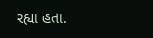રહ્યા હતા.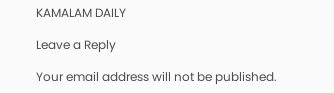KAMALAM DAILY

Leave a Reply

Your email address will not be published.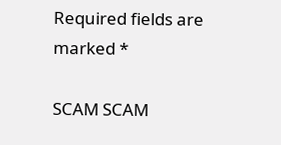Required fields are marked *

SCAM SCAM